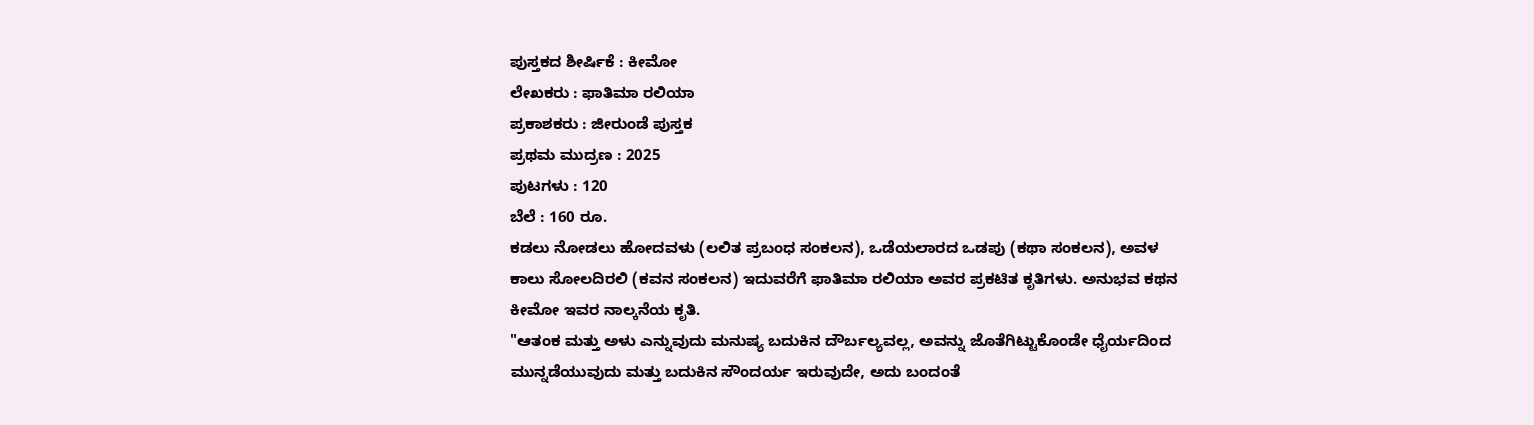ಪುಸ್ತಕದ ಶೀರ್ಷಿಕೆ : ಕೀಮೋ
ಲೇಖಕರು : ಫಾತಿಮಾ ರಲಿಯಾ
ಪ್ರಕಾಶಕರು : ಜೀರುಂಡೆ ಪುಸ್ತಕ
ಪ್ರಥಮ ಮುದ್ರಣ : 2025
ಪುಟಗಳು : 120
ಬೆಲೆ : 160 ರೂ.
ಕಡಲು ನೋಡಲು ಹೋದವಳು (ಲಲಿತ ಪ್ರಬಂಧ ಸಂಕಲನ), ಒಡೆಯಲಾರದ ಒಡಪು (ಕಥಾ ಸಂಕಲನ), ಅವಳ ಕಾಲು ಸೋಲದಿರಲಿ (ಕವನ ಸಂಕಲನ) ಇದುವರೆಗೆ ಫಾತಿಮಾ ರಲಿಯಾ ಅವರ ಪ್ರಕಟಿತ ಕೃತಿಗಳು. ಅನುಭವ ಕಥನ ಕೀಮೋ ಇವರ ನಾಲ್ಕನೆಯ ಕೃತಿ.
"ಆತಂಕ ಮತ್ತು ಅಳು ಎನ್ನುವುದು ಮನುಷ್ಯ ಬದುಕಿನ ದೌರ್ಬಲ್ಯವಲ್ಲ, ಅವನ್ನು ಜೊತೆಗಿಟ್ಟುಕೊಂಡೇ ಧೈರ್ಯದಿಂದ ಮುನ್ನಡೆಯುವುದು ಮತ್ತು ಬದುಕಿನ ಸೌಂದರ್ಯ ಇರುವುದೇ, ಅದು ಬಂದಂತೆ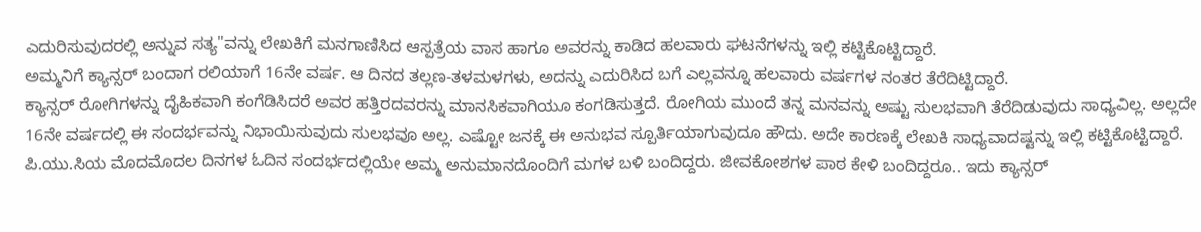ಎದುರಿಸುವುದರಲ್ಲಿ ಅನ್ನುವ ಸತ್ಯ"ವನ್ನು ಲೇಖಕಿಗೆ ಮನಗಾಣಿಸಿದ ಆಸ್ಪತ್ರೆಯ ವಾಸ ಹಾಗೂ ಅವರನ್ನು ಕಾಡಿದ ಹಲವಾರು ಘಟನೆಗಳನ್ನು ಇಲ್ಲಿ ಕಟ್ಟಿಕೊಟ್ಟಿದ್ದಾರೆ.
ಅಮ್ಮನಿಗೆ ಕ್ಯಾನ್ಸರ್ ಬಂದಾಗ ರಲಿಯಾಗೆ 16ನೇ ವರ್ಷ. ಆ ದಿನದ ತಲ್ಲಣ-ತಳಮಳಗಳು, ಅದನ್ನು ಎದುರಿಸಿದ ಬಗೆ ಎಲ್ಲವನ್ನೂ ಹಲವಾರು ವರ್ಷಗಳ ನಂತರ ತೆರೆದಿಟ್ಟಿದ್ದಾರೆ.
ಕ್ಯಾನ್ಸರ್ ರೋಗಿಗಳನ್ನು ದೈಹಿಕವಾಗಿ ಕಂಗೆಡಿಸಿದರೆ ಅವರ ಹತ್ತಿರದವರನ್ನು ಮಾನಸಿಕವಾಗಿಯೂ ಕಂಗಡಿಸುತ್ತದೆ. ರೋಗಿಯ ಮುಂದೆ ತನ್ನ ಮನವನ್ನು ಅಷ್ಟು ಸುಲಭವಾಗಿ ತೆರೆದಿಡುವುದು ಸಾಧ್ಯವಿಲ್ಲ. ಅಲ್ಲದೇ 16ನೇ ವರ್ಷದಲ್ಲಿ ಈ ಸಂದರ್ಭವನ್ನು ನಿಭಾಯಿಸುವುದು ಸುಲಭವೂ ಅಲ್ಲ. ಎಷ್ಟೋ ಜನಕ್ಕೆ ಈ ಅನುಭವ ಸ್ಪೂರ್ತಿಯಾಗುವುದೂ ಹೌದು. ಅದೇ ಕಾರಣಕ್ಕೆ ಲೇಖಕಿ ಸಾಧ್ಯವಾದಷ್ಟನ್ನು ಇಲ್ಲಿ ಕಟ್ಟಿಕೊಟ್ಟಿದ್ದಾರೆ.
ಪಿ.ಯು.ಸಿಯ ಮೊದಮೊದಲ ದಿನಗಳ ಓದಿನ ಸಂದರ್ಭದಲ್ಲಿಯೇ ಅಮ್ಮ ಅನುಮಾನದೊಂದಿಗೆ ಮಗಳ ಬಳಿ ಬಂದಿದ್ದರು. ಜೀವಕೋಶಗಳ ಪಾಠ ಕೇಳಿ ಬಂದಿದ್ದರೂ.. ಇದು ಕ್ಯಾನ್ಸರ್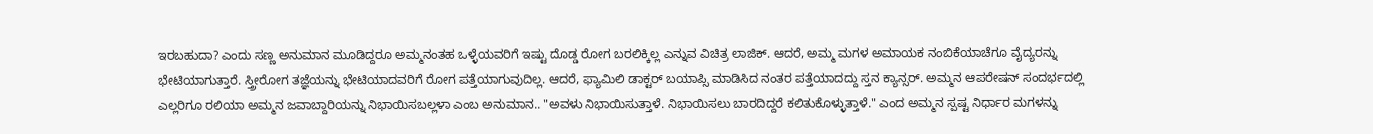ಇರಬಹುದಾ? ಎಂದು ಸಣ್ಣ ಅನುಮಾನ ಮೂಡಿದ್ದರೂ ಅಮ್ಮನಂತಹ ಒಳ್ಳೆಯವರಿಗೆ ಇಷ್ಟು ದೊಡ್ಡ ರೋಗ ಬರಲಿಕ್ಕಿಲ್ಲ ಎನ್ನುವ ವಿಚಿತ್ರ ಲಾಜಿಕ್. ಆದರೆ, ಅಮ್ಮ ಮಗಳ ಅಮಾಯಕ ನಂಬಿಕೆಯಾಚೆಗೂ ವೈದ್ಯರನ್ನು ಭೇಟಿಯಾಗುತ್ತಾರೆ. ಸ್ತ್ರೀರೋಗ ತಜ್ಞೆಯನ್ನು ಭೇಟಿಯಾದವರಿಗೆ ರೋಗ ಪತ್ತೆಯಾಗುವುದಿಲ್ಲ. ಆದರೆ, ಫ್ಯಾಮಿಲಿ ಡಾಕ್ಟರ್ ಬಯಾಪ್ಸಿ ಮಾಡಿಸಿದ ನಂತರ ಪತ್ತೆಯಾದದ್ದು ಸ್ತನ ಕ್ಯಾನ್ಸರ್. ಅಮ್ಮನ ಆಪರೇಷನ್ ಸಂದರ್ಭದಲ್ಲಿ ಎಲ್ಲರಿಗೂ ರಲಿಯಾ ಅಮ್ಮನ ಜವಾಬ್ದಾರಿಯನ್ನು ನಿಭಾಯಿಸಬಲ್ಲಳಾ ಎಂಬ ಅನುಮಾನ.. "ಅವಳು ನಿಭಾಯಿಸುತ್ತಾಳೆ. ನಿಭಾಯಿಸಲು ಬಾರದಿದ್ದರೆ ಕಲಿತುಕೊಳ್ಳುತ್ತಾಳೆ." ಎಂದ ಅಮ್ಮನ ಸ್ಪಷ್ಟ ನಿರ್ಧಾರ ಮಗಳನ್ನು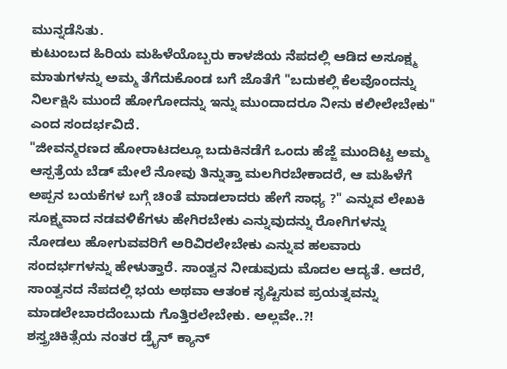ಮುನ್ನಡೆಸಿತು.
ಕುಟುಂಬದ ಹಿರಿಯ ಮಹಿಳೆಯೊಬ್ಬರು ಕಾಳಜಿಯ ನೆಪದಲ್ಲಿ ಆಡಿದ ಅಸೂಕ್ಷ್ಮ ಮಾತುಗಳನ್ನು ಅಮ್ಮ ತೆಗೆದುಕೊಂಡ ಬಗೆ ಜೊತೆಗೆ "ಬದುಕಲ್ಲಿ ಕೆಲವೊಂದನ್ನು ನಿರ್ಲಕ್ಷಿಸಿ ಮುಂದೆ ಹೋಗೋದನ್ನು ಇನ್ನು ಮುಂದಾದರೂ ನೀನು ಕಲೀಲೇಬೇಕು" ಎಂದ ಸಂದರ್ಭವಿದೆ.
"ಜೀವನ್ಮರಣದ ಹೋರಾಟದಲ್ಲೂ ಬದುಕಿನಡೆಗೆ ಒಂದು ಹೆಜ್ಜೆ ಮುಂದಿಟ್ಟ ಅಮ್ಮ ಆಸ್ಪತ್ರೆಯ ಬೆಡ್ ಮೇಲೆ ನೋವು ತಿನ್ನುತ್ತಾ ಮಲಗಿರಬೇಕಾದರೆ, ಆ ಮಹಿಳೆಗೆ ಅಪ್ಪನ ಬಯಕೆಗಳ ಬಗ್ಗೆ ಚಿಂತೆ ಮಾಡಲಾದರು ಹೇಗೆ ಸಾಧ್ಯ ?" ಎನ್ನುವ ಲೇಖಕಿ ಸೂಕ್ಷ್ಮವಾದ ನಡವಳಿಕೆಗಳು ಹೇಗಿರಬೇಕು ಎನ್ನುವುದನ್ನು ರೋಗಿಗಳನ್ನು ನೋಡಲು ಹೋಗುವವರಿಗೆ ಅರಿವಿರಲೇಬೇಕು ಎನ್ನುವ ಹಲವಾರು ಸಂದರ್ಭಗಳನ್ನು ಹೇಳುತ್ತಾರೆ. ಸಾಂತ್ವನ ನೀಡುವುದು ಮೊದಲ ಆದ್ಯತೆ. ಆದರೆ, ಸಾಂತ್ವನದ ನೆಪದಲ್ಲಿ ಭಯ ಅಥವಾ ಆತಂಕ ಸೃಷ್ಟಿಸುವ ಪ್ರಯತ್ನವನ್ನು ಮಾಡಲೇಬಾರದೆಂಬುದು ಗೊತ್ತಿರಲೇಬೇಕು. ಅಲ್ಲವೇ..?!
ಶಸ್ತ್ರಚಿಕಿತ್ಸೆಯ ನಂತರ ಡ್ರೈನ್ ಕ್ಯಾನ್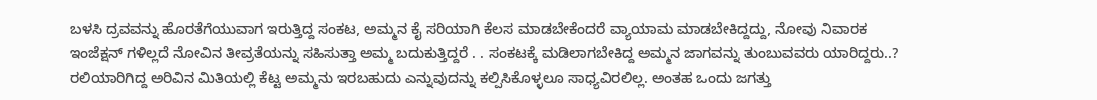ಬಳಸಿ ದ್ರವವನ್ನು ಹೊರತೆಗೆಯುವಾಗ ಇರುತ್ತಿದ್ದ ಸಂಕಟ, ಅಮ್ಮನ ಕೈ ಸರಿಯಾಗಿ ಕೆಲಸ ಮಾಡಬೇಕೆಂದರೆ ವ್ಯಾಯಾಮ ಮಾಡಬೇಕಿದ್ದದ್ದು, ನೋವು ನಿವಾರಕ ಇಂಜೆಕ್ಷನ್ ಗಳಿಲ್ಲದೆ ನೋವಿನ ತೀವ್ರತೆಯನ್ನು ಸಹಿಸುತ್ತಾ ಅಮ್ಮ ಬದುಕುತ್ತಿದ್ದರೆ . . ಸಂಕಟಕ್ಕೆ ಮಡಿಲಾಗಬೇಕಿದ್ದ ಅಮ್ಮನ ಜಾಗವನ್ನು ತುಂಬುವವರು ಯಾರಿದ್ದರು..?
ರಲಿಯಾರಿಗಿದ್ದ ಅರಿವಿನ ಮಿತಿಯಲ್ಲಿ ಕೆಟ್ಟ ಅಮ್ಮನು ಇರಬಹುದು ಎನ್ನುವುದನ್ನು ಕಲ್ಪಿಸಿಕೊಳ್ಳಲೂ ಸಾಧ್ಯವಿರಲಿಲ್ಲ. ಅಂತಹ ಒಂದು ಜಗತ್ತು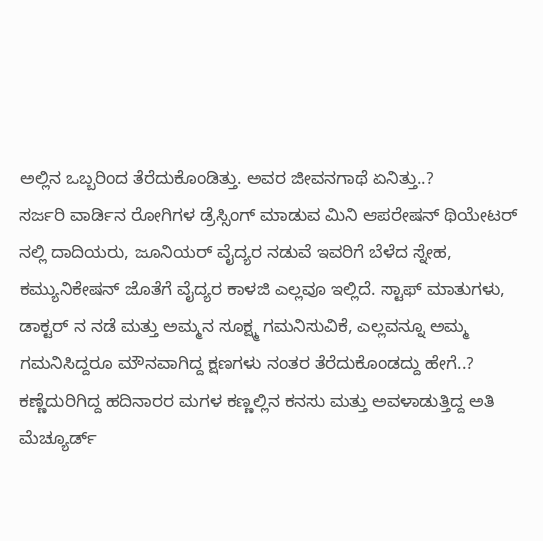ಅಲ್ಲಿನ ಒಬ್ಬರಿಂದ ತೆರೆದುಕೊಂಡಿತ್ತು. ಅವರ ಜೀವನಗಾಥೆ ಏನಿತ್ತು..?
ಸರ್ಜರಿ ವಾರ್ಡಿನ ರೋಗಿಗಳ ಡ್ರೆಸ್ಸಿಂಗ್ ಮಾಡುವ ಮಿನಿ ಆಪರೇಷನ್ ಥಿಯೇಟರ್ ನಲ್ಲಿ ದಾದಿಯರು, ಜೂನಿಯರ್ ವೈದ್ಯರ ನಡುವೆ ಇವರಿಗೆ ಬೆಳೆದ ಸ್ನೇಹ, ಕಮ್ಯುನಿಕೇಷನ್ ಜೊತೆಗೆ ವೈದ್ಯರ ಕಾಳಜಿ ಎಲ್ಲವೂ ಇಲ್ಲಿದೆ. ಸ್ಟಾಫ್ ಮಾತುಗಳು, ಡಾಕ್ಟರ್ ನ ನಡೆ ಮತ್ತು ಅಮ್ಮನ ಸೂಕ್ಷ್ಮ ಗಮನಿಸುವಿಕೆ, ಎಲ್ಲವನ್ನೂ ಅಮ್ಮ ಗಮನಿಸಿದ್ದರೂ ಮೌನವಾಗಿದ್ದ ಕ್ಷಣಗಳು ನಂತರ ತೆರೆದುಕೊಂಡದ್ದು ಹೇಗೆ..?
ಕಣ್ಣೆದುರಿಗಿದ್ದ ಹದಿನಾರರ ಮಗಳ ಕಣ್ಣಲ್ಲಿನ ಕನಸು ಮತ್ತು ಅವಳಾಡುತ್ತಿದ್ದ ಅತಿ ಮೆಚ್ಯೂರ್ಡ್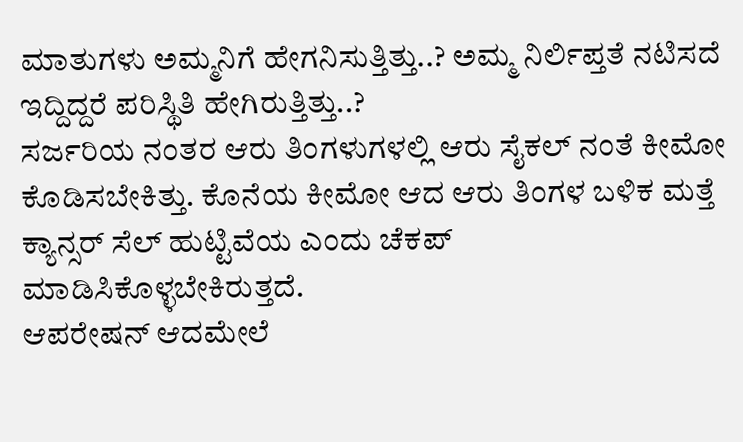ಮಾತುಗಳು ಅಮ್ಮನಿಗೆ ಹೇಗನಿಸುತ್ತಿತ್ತು..? ಅಮ್ಮ ನಿರ್ಲಿಪ್ತತೆ ನಟಿಸದೆ ಇದ್ದಿದ್ದರೆ ಪರಿಸ್ಥಿತಿ ಹೇಗಿರುತ್ತಿತ್ತು..?
ಸರ್ಜರಿಯ ನಂತರ ಆರು ತಿಂಗಳುಗಳಲ್ಲಿ ಆರು ಸೈಕಲ್ ನಂತೆ ಕೀಮೋ ಕೊಡಿಸಬೇಕಿತ್ತು. ಕೊನೆಯ ಕೀಮೋ ಆದ ಆರು ತಿಂಗಳ ಬಳಿಕ ಮತ್ತೆ ಕ್ಯಾನ್ಸರ್ ಸೆಲ್ ಹುಟ್ಟಿವೆಯ ಎಂದು ಚೆಕಪ್ ಮಾಡಿಸಿಕೊಳ್ಳಬೇಕಿರುತ್ತದೆ.
ಆಪರೇಷನ್ ಆದಮೇಲೆ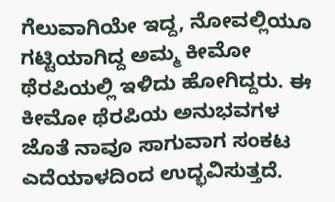ಗೆಲುವಾಗಿಯೇ ಇದ್ದ, ನೋವಲ್ಲಿಯೂ ಗಟ್ಟಿಯಾಗಿದ್ದ ಅಮ್ಮ ಕೀಮೋ ಥೆರಪಿಯಲ್ಲಿ ಇಳಿದು ಹೋಗಿದ್ದರು. ಈ ಕೀಮೋ ಥೆರಪಿಯ ಅನುಭವಗಳ ಜೊತೆ ನಾವೂ ಸಾಗುವಾಗ ಸಂಕಟ ಎದೆಯಾಳದಿಂದ ಉದ್ಭವಿಸುತ್ತದೆ.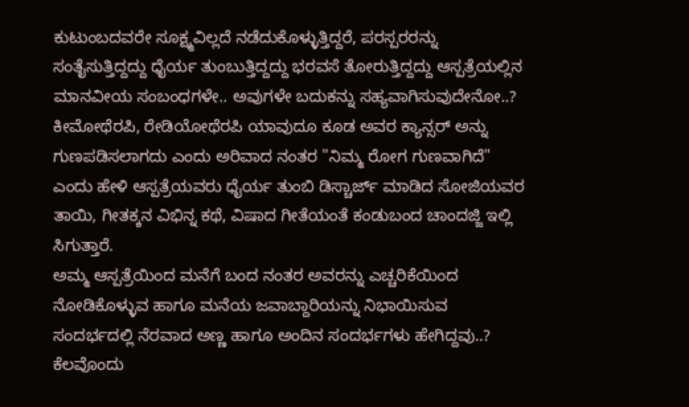ಕುಟುಂಬದವರೇ ಸೂಕ್ಷ್ಮವಿಲ್ಲದೆ ನಡೆದುಕೊಳ್ಳುತ್ತಿದ್ದರೆ, ಪರಸ್ಪರರನ್ನು ಸಂತೈಸುತ್ತಿದ್ದದ್ದು ಧೈರ್ಯ ತುಂಬುತ್ತಿದ್ದದ್ದು ಭರವಸೆ ತೋರುತ್ತಿದ್ದದ್ದು ಆಸ್ಪತ್ರೆಯಲ್ಲಿನ ಮಾನವೀಯ ಸಂಬಂಧಗಳೇ.. ಅವುಗಳೇ ಬದುಕನ್ನು ಸಹ್ಯವಾಗಿಸುವುದೇನೋ..?
ಕೀಮೋಥೆರಪಿ, ರೇಡಿಯೋಥೆರಪಿ ಯಾವುದೂ ಕೂಡ ಅವರ ಕ್ಯಾನ್ಸರ್ ಅನ್ನು ಗುಣಪಡಿಸಲಾಗದು ಎಂದು ಅರಿವಾದ ನಂತರ "ನಿಮ್ಮ ರೋಗ ಗುಣವಾಗಿದೆ" ಎಂದು ಹೇಳಿ ಆಸ್ಪತ್ರೆಯವರು ಧೈರ್ಯ ತುಂಬಿ ಡಿಸ್ಚಾರ್ಜ್ ಮಾಡಿದ ಸೋಜಿಯವರ ತಾಯಿ, ಗೀತಕ್ಕನ ವಿಭಿನ್ನ ಕಥೆ, ವಿಷಾದ ಗೀತೆಯಂತೆ ಕಂಡುಬಂದ ಚಾಂದಜ್ಜಿ ಇಲ್ಲಿ ಸಿಗುತ್ತಾರೆ.
ಅಮ್ಮ ಆಸ್ಪತ್ರೆಯಿಂದ ಮನೆಗೆ ಬಂದ ನಂತರ ಅವರನ್ನು ಎಚ್ಚರಿಕೆಯಿಂದ ನೋಡಿಕೊಳ್ಳುವ ಹಾಗೂ ಮನೆಯ ಜವಾಬ್ದಾರಿಯನ್ನು ನಿಭಾಯಿಸುವ ಸಂದರ್ಭದಲ್ಲಿ ನೆರವಾದ ಅಣ್ಣ ಹಾಗೂ ಅಂದಿನ ಸಂದರ್ಭಗಳು ಹೇಗಿದ್ದವು..?
ಕೆಲವೊಂದು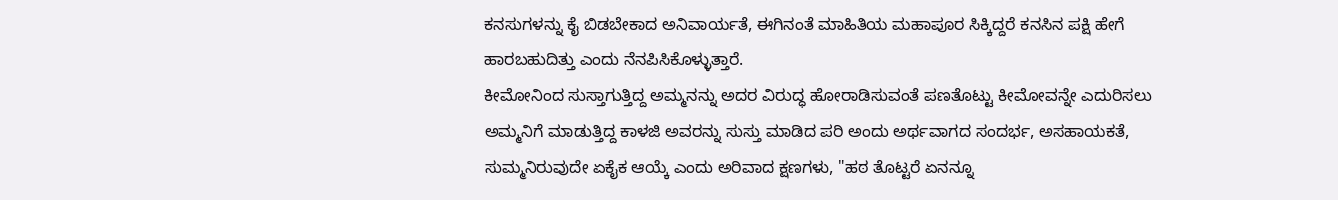ಕನಸುಗಳನ್ನು ಕೈ ಬಿಡಬೇಕಾದ ಅನಿವಾರ್ಯತೆ, ಈಗಿನಂತೆ ಮಾಹಿತಿಯ ಮಹಾಪೂರ ಸಿಕ್ಕಿದ್ದರೆ ಕನಸಿನ ಪಕ್ಷಿ ಹೇಗೆ ಹಾರಬಹುದಿತ್ತು ಎಂದು ನೆನಪಿಸಿಕೊಳ್ಳುತ್ತಾರೆ.
ಕೀಮೋನಿಂದ ಸುಸ್ತಾಗುತ್ತಿದ್ದ ಅಮ್ಮನನ್ನು ಅದರ ವಿರುದ್ಧ ಹೋರಾಡಿಸುವಂತೆ ಪಣತೊಟ್ಟು ಕೀಮೋವನ್ನೇ ಎದುರಿಸಲು ಅಮ್ಮನಿಗೆ ಮಾಡುತ್ತಿದ್ದ ಕಾಳಜಿ ಅವರನ್ನು ಸುಸ್ತು ಮಾಡಿದ ಪರಿ ಅಂದು ಅರ್ಥವಾಗದ ಸಂದರ್ಭ, ಅಸಹಾಯಕತೆ, ಸುಮ್ಮನಿರುವುದೇ ಏಕೈಕ ಆಯ್ಕೆ ಎಂದು ಅರಿವಾದ ಕ್ಷಣಗಳು, "ಹಠ ತೊಟ್ಟರೆ ಏನನ್ನೂ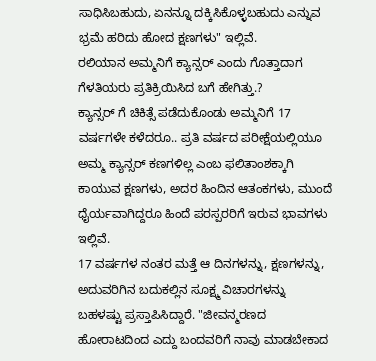ಸಾಧಿಸಿಬಹುದು, ಏನನ್ನೂ ದಕ್ಕಿಸಿಕೊಳ್ಳಬಹುದು ಎನ್ನುವ ಭ್ರಮೆ ಹರಿದು ಹೋದ ಕ್ಷಣಗಳು" ಇಲ್ಲಿವೆ.
ರಲಿಯಾನ ಅಮ್ಮನಿಗೆ ಕ್ಯಾನ್ಸರ್ ಎಂದು ಗೊತ್ತಾದಾಗ ಗೆಳತಿಯರು ಪ್ರತಿಕ್ರಿಯಿಸಿದ ಬಗೆ ಹೇಗಿತ್ತು.?
ಕ್ಯಾನ್ಸರ್ ಗೆ ಚಿಕಿತ್ಸೆ ಪಡೆದುಕೊಂಡು ಅಮ್ಮನಿಗೆ 17 ವರ್ಷಗಳೇ ಕಳೆದರೂ.. ಪ್ರತಿ ವರ್ಷದ ಪರೀಕ್ಷೆಯಲ್ಲಿಯೂ ಅಮ್ಮ ಕ್ಯಾನ್ಸರ್ ಕಣಗಳಿಲ್ಲ ಎಂಬ ಫಲಿತಾಂಶಕ್ಕಾಗಿ ಕಾಯುವ ಕ್ಷಣಗಳು, ಅದರ ಹಿಂದಿನ ಆತಂಕಗಳು, ಮುಂದೆ ಧೈರ್ಯವಾಗಿದ್ದರೂ ಹಿಂದೆ ಪರಸ್ಪರರಿಗೆ ಇರುವ ಭಾವಗಳು ಇಲ್ಲಿವೆ.
17 ವರ್ಷಗಳ ನಂತರ ಮತ್ತೆ ಆ ದಿನಗಳನ್ನು, ಕ್ಷಣಗಳನ್ನು, ಅದುವರಿಗಿನ ಬದುಕಲ್ಲಿನ ಸೂಕ್ಷ್ಮ ವಿಚಾರಗಳನ್ನು ಬಹಳಷ್ಟು ಪ್ರಸ್ತಾಪಿಸಿದ್ದಾರೆ. "ಜೀವನ್ಮರಣದ ಹೋರಾಟದಿಂದ ಎದ್ದು ಬಂದವರಿಗೆ ನಾವು ಮಾಡಬೇಕಾದ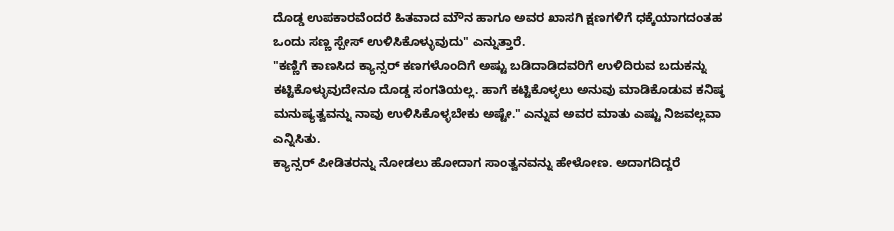ದೊಡ್ಡ ಉಪಕಾರವೆಂದರೆ ಹಿತವಾದ ಮೌನ ಹಾಗೂ ಅವರ ಖಾಸಗಿ ಕ್ಷಣಗಳಿಗೆ ಧಕ್ಕೆಯಾಗದಂತಹ ಒಂದು ಸಣ್ಣ ಸ್ಪೇಸ್ ಉಳಿಸಿಕೊಳ್ಳುವುದು" ಎನ್ನುತ್ತಾರೆ.
"ಕಣ್ಣಿಗೆ ಕಾಣಸಿದ ಕ್ಯಾನ್ಸರ್ ಕಣಗಳೊಂದಿಗೆ ಅಷ್ಟು ಬಡಿದಾಡಿದವರಿಗೆ ಉಳಿದಿರುವ ಬದುಕನ್ನು ಕಟ್ಟಿಕೊಳ್ಳುವುದೇನೂ ದೊಡ್ಡ ಸಂಗತಿಯಲ್ಲ. ಹಾಗೆ ಕಟ್ಟಿಕೊಳ್ಳಲು ಅನುವು ಮಾಡಿಕೊಡುವ ಕನಿಷ್ಠ ಮನುಷ್ಯತ್ವವನ್ನು ನಾವು ಉಳಿಸಿಕೊಳ್ಳಬೇಕು ಅಷ್ಟೇ." ಎನ್ನುವ ಅವರ ಮಾತು ಎಷ್ಟು ನಿಜವಲ್ಲವಾ ಎನ್ನಿಸಿತು.
ಕ್ಯಾನ್ಸರ್ ಪೀಡಿತರನ್ನು ನೋಡಲು ಹೋದಾಗ ಸಾಂತ್ವನವನ್ನು ಹೇಳೋಣ. ಅದಾಗದಿದ್ದರೆ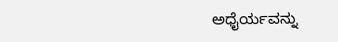ಅಧೈರ್ಯವನ್ನು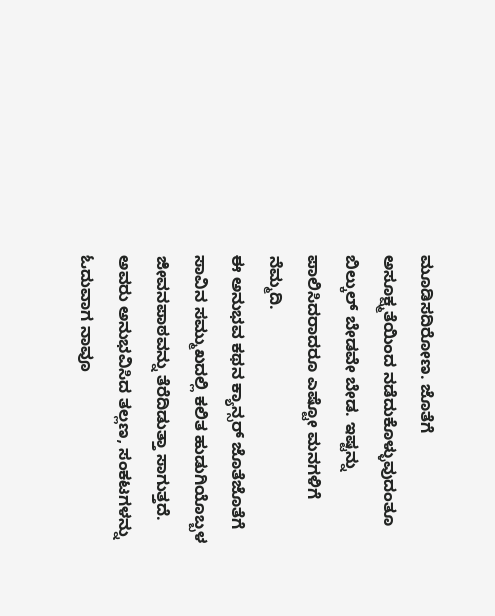ಮೂಡಿಸದಿರೋಣ. ಜೊತೆಗೆ ಅಸೂಕ್ಷ್ಮತೆಯಿಂದ ನಡೆದುಕೊಳ್ಳುವುದಂತೂ ಬಿಲ್ಕುಲ್ ಬೇಡವೇ ಬೇಡ. ಇಷ್ಟನ್ನು ಪಾಲಿಸಿದರಾದರೂ ಎಷ್ಟೋ ಮನಗಳಿಗೆ ನೆಮ್ಮದಿ.
ಈ ಅನುಭವ ಕಥನ ಕ್ಯಾನ್ಸರ್ ಜೊತೆಜೊತೆಗೆ ಸಾವಿನ ಸಮ್ಮುಖದಲ್ಲಿ ಕಲಿತ ಹುಡುಗಿಯೊಬ್ಬಳ ಜೀವನಪಾಠವನ್ನು ತೆರೆದಿಡುತ್ತಾ ಸಾಗುತ್ತದೆ. ಅವರು ಅನುಭವಿಸಿದ ತಲ್ಲಣ, ಸಂಕಟಗಳನ್ನು ಓದುವಾಗ ನಾವೂ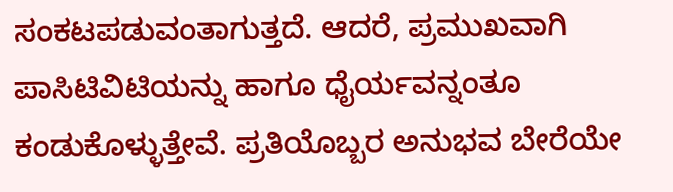ಸಂಕಟಪಡುವಂತಾಗುತ್ತದೆ. ಆದರೆ, ಪ್ರಮುಖವಾಗಿ ಪಾಸಿಟಿವಿಟಿಯನ್ನು ಹಾಗೂ ಧೈರ್ಯವನ್ನಂತೂ ಕಂಡುಕೊಳ್ಳುತ್ತೇವೆ. ಪ್ರತಿಯೊಬ್ಬರ ಅನುಭವ ಬೇರೆಯೇ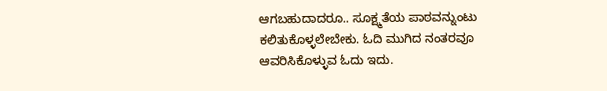ಆಗಬಹುದಾದರೂ.. ಸೂಕ್ಷ್ಮತೆಯ ಪಾಠವನ್ನುಂಟು ಕಲಿತುಕೊಳ್ಳಲೇಬೇಕು. ಓದಿ ಮುಗಿದ ನಂತರವೂ ಆವರಿಸಿಕೊಳ್ಳುವ ಓದು ಇದು.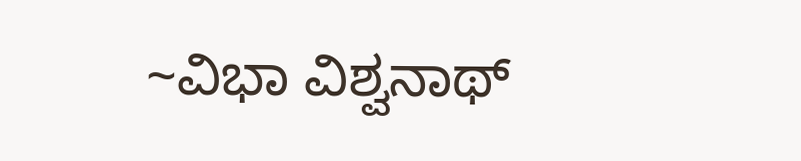~ವಿಭಾ ವಿಶ್ವನಾಥ್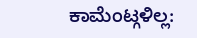ಕಾಮೆಂಟ್ಗಳಿಲ್ಲ: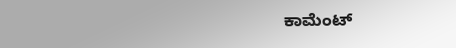ಕಾಮೆಂಟ್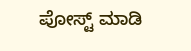ಪೋಸ್ಟ್ ಮಾಡಿ